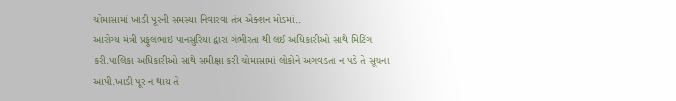ચોમાસામાં ખાડી પૂરની સમસ્યા નિવારવા તંત્ર એક્શન મોડમાં..
આરોગ્ય મંત્રી પ્રફુલભાઇ પાનસુરિયા દ્વારા ગંભીરતા થી લઈ અધિકારીઓ સાથે મિટિંગ કરી.પાલિકા અધિકારીઓ સાથે સમીક્ષા કરી ચોમાસામાં લોકોને અગવડતા ન પડે તે સૂચના આપી.ખાડી પૂર ન થાય તે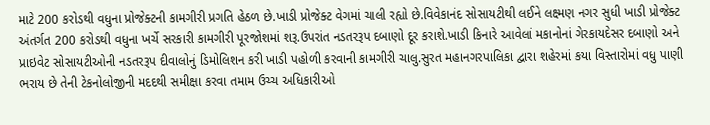માટે 200 કરોડથી વધુના પ્રોજેક્ટની કામગીરી પ્રગતિ હેઠળ છે.ખાડી પ્રોજેક્ટ વેગમાં ચાલી રહ્યો છે.વિવેકાનંદ સોસાયટીથી લઈને લક્ષ્મણ નગર સુધી ખાડી પ્રોજેક્ટ અંતર્ગત 200 કરોડથી વધુના ખર્ચે સરકારી કામગીરી પૂરજોશમાં શરૂ.ઉપરાંત નડતરરૂપ દબાણો દૂર કરાશે.ખાડી કિનારે આવેલાં મકાનોનાં ગેરકાયદેસર દબાણો અને પ્રાઇવેટ સોસાયટીઓની નડતરરૂપ દીવાલોનું ડિમોલિશન કરી ખાડી પહોળી કરવાની કામગીરી ચાલુ.સુરત મહાનગરપાલિકા દ્વારા શહેરમાં કયા વિસ્તારોમાં વધુ પાણી ભરાય છે તેની ટેકનોલોજીની મદદથી સમીક્ષા કરવા તમામ ઉચ્ચ અધિકારીઓ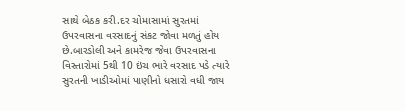સાથે બેઠક કરી.દર ચોમાસામાં સુરતમાં ઉપરવાસના વરસાદનું સંકટ જોવા મળતું હોય છે.બારડોલી અને કામરેજ જેવા ઉપરવાસના વિસ્તારોમાં 5થી 10 ઇંચ ભારે વરસાદ પડે ત્યારે સુરતની ખાડીઓમાં પાણીનો ધસારો વધી જાય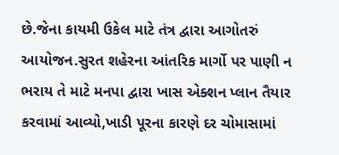છે.જેના કાયમી ઉકેલ માટે તંત્ર દ્વારા આગોતરું આયોજન.સુરત શહેરના આંતરિક માર્ગો પર પાણી ન ભરાય તે માટે મનપા દ્વારા ખાસ એક્શન પ્લાન તૈયાર કરવામાં આવ્યો,ખાડી પૂરના કારણે દર ચોમાસામાં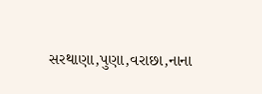સરથાણા,પુણા,વરાછા,નાના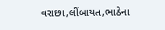વરાછા,લીંબાયત,ભાઠેના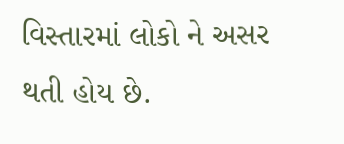વિસ્તારમાં લોકો ને અસર થતી હોય છે.